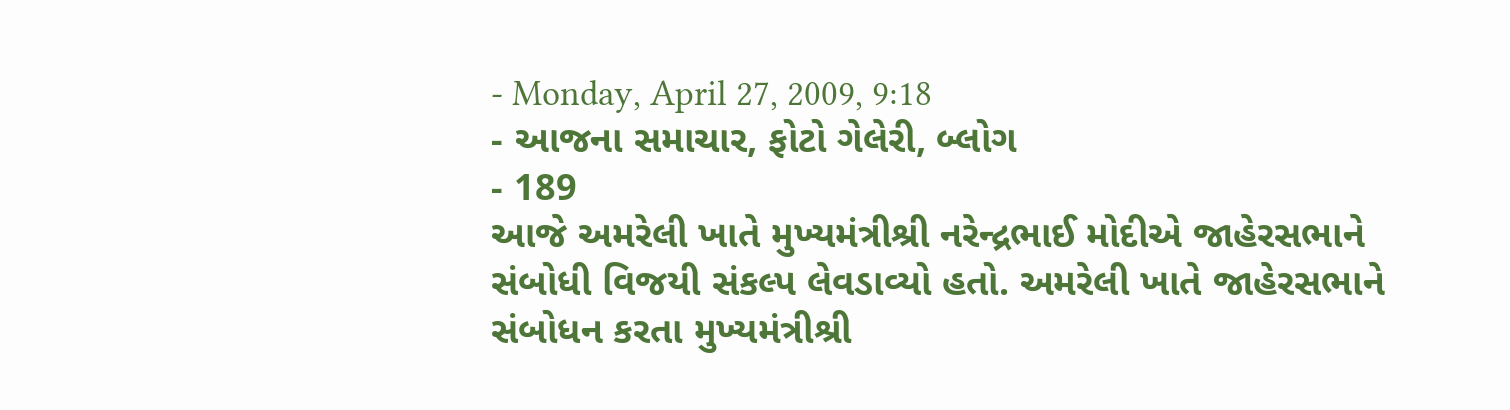- Monday, April 27, 2009, 9:18
- આજના સમાચાર, ફોટો ગેલેરી, બ્લોગ
- 189
આજે અમરેલી ખાતે મુખ્યમંત્રીશ્રી નરેન્દ્રભાઈ મોદીએ જાહેરસભાને સંબોધી વિજયી સંકલ્પ લેવડાવ્યો હતો. અમરેલી ખાતે જાહેરસભાને સંબોધન કરતા મુખ્યમંત્રીશ્રી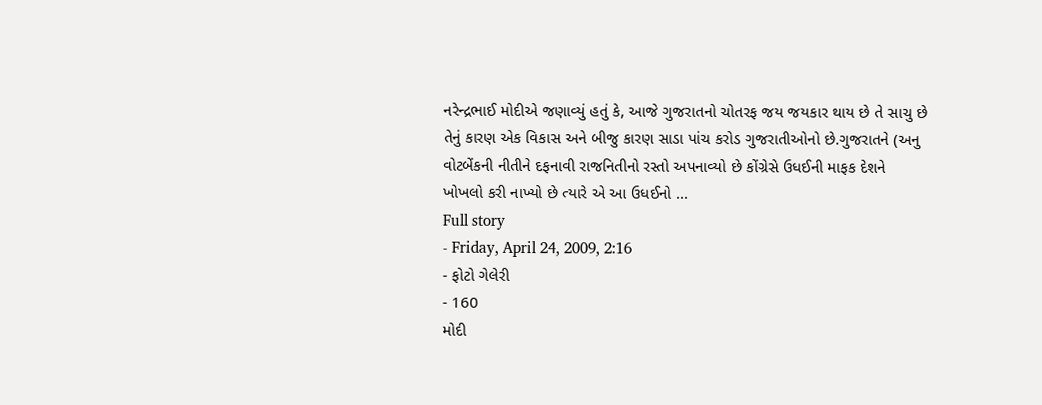નરેન્દ્રભાઈ મોદીએ જણાવ્યું હતું કે, આજે ગુજરાતનો ચોતરફ જય જયકાર થાય છે તે સાચુ છે તેનું કારણ એક વિકાસ અને બીજુ કારણ સાડા પાંચ કરોડ ગુજરાતીઓનો છે.ગુજરાતને (અનુ વોટબેંકની નીતીને દફનાવી રાજનિતીનો રસ્તો અપનાવ્યો છે કોંગ્રેસે ઉધઈની માફક દેશને ખોખલો કરી નાખ્યો છે ત્યારે એ આ ઉધઈનો ...
Full story
- Friday, April 24, 2009, 2:16
- ફોટો ગેલેરી
- 160
મોદી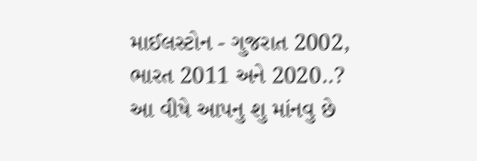માઈલસ્ટોન - ગુજરાત 2002, ભારત 2011 અને 2020..?
આ વીષે આપનુ શુ માંનવુ છે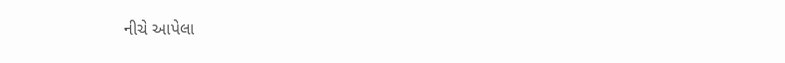નીચે આપેલા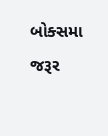બોક્સમા જરૂર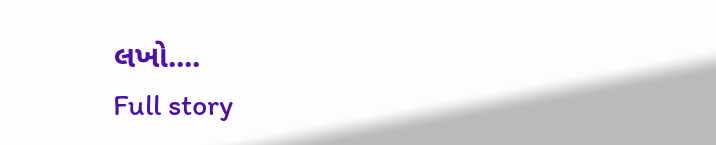લખો....
Full story